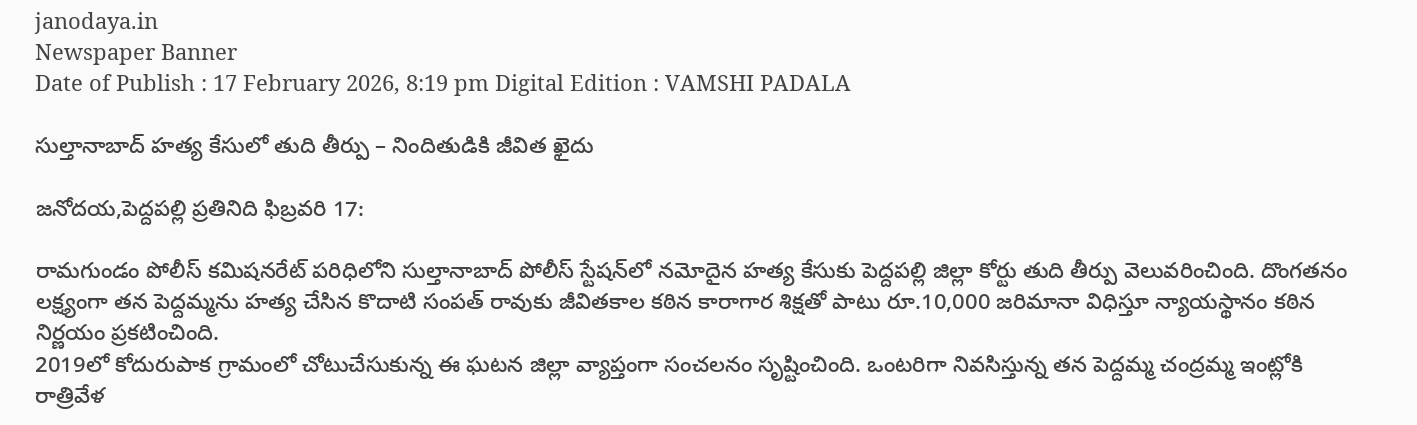janodaya.in
Newspaper Banner
Date of Publish : 17 February 2026, 8:19 pm Digital Edition : VAMSHI PADALA

సుల్తానాబాద్ హత్య కేసులో తుది తీర్పు – నిందితుడికి జీవిత ఖైదు

జనోదయ,పెద్దపల్లి ప్రతినిది ఫిబ్రవరి 17:

రామగుండం పోలీస్ కమిషనరేట్ పరిధిలోని సుల్తానాబాద్ పోలీస్ స్టేషన్‌లో నమోదైన హత్య కేసుకు పెద్దపల్లి జిల్లా కోర్టు తుది తీర్పు వెలువరించింది. దొంగతనం లక్ష్యంగా తన పెద్దమ్మను హత్య చేసిన కొదాటి సంపత్ రావుకు జీవితకాల కఠిన కారాగార శిక్షతో పాటు రూ.10,000 జరిమానా విధిస్తూ న్యాయస్థానం కఠిన నిర్ణయం ప్రకటించింది.
2019లో కోదురుపాక గ్రామంలో చోటుచేసుకున్న ఈ ఘటన జిల్లా వ్యాప్తంగా సంచలనం సృష్టించింది. ఒంటరిగా నివసిస్తున్న తన పెద్దమ్మ చంద్రమ్మ ఇంట్లోకి రాత్రివేళ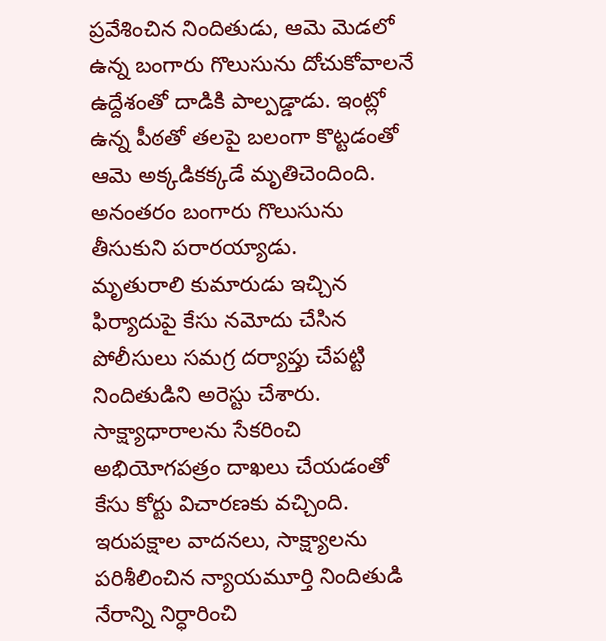ప్రవేశించిన నిందితుడు, ఆమె మెడలో ఉన్న బంగారు గొలుసును దోచుకోవాలనే ఉద్దేశంతో దాడికి పాల్పడ్డాడు. ఇంట్లో ఉన్న పీఠతో తలపై బలంగా కొట్టడంతో ఆమె అక్కడికక్కడే మృతిచెందింది. అనంతరం బంగారు గొలుసును తీసుకుని పరారయ్యాడు.
మృతురాలి కుమారుడు ఇచ్చిన ఫిర్యాదుపై కేసు నమోదు చేసిన పోలీసులు సమగ్ర దర్యాప్తు చేపట్టి నిందితుడిని అరెస్టు చేశారు. సాక్ష్యాధారాలను సేకరించి అభియోగపత్రం దాఖలు చేయడంతో కేసు కోర్టు విచారణకు వచ్చింది. ఇరుపక్షాల వాదనలు, సాక్ష్యాలను పరిశీలించిన న్యాయమూర్తి నిందితుడి నేరాన్ని నిర్ధారించి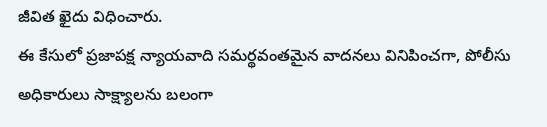జీవిత ఖైదు విధించారు.
ఈ కేసులో ప్రజాపక్ష న్యాయవాది సమర్థవంతమైన వాదనలు వినిపించగా, పోలీసు అధికారులు సాక్ష్యాలను బలంగా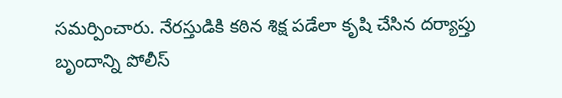సమర్పించారు. నేరస్తుడికి కఠిన శిక్ష పడేలా కృషి చేసిన దర్యాప్తు బృందాన్ని పోలీస్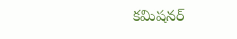కమిషనర్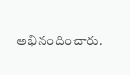అభినందించారు.